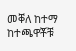መቐለ ከተማ ከተጫዋቾቹ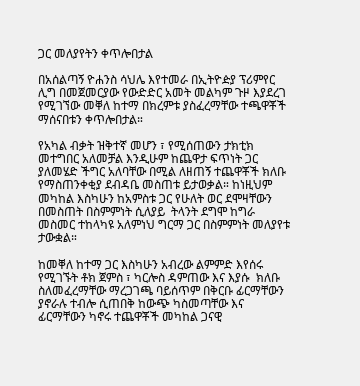ጋር መለያየትን ቀጥሎበታል

በአሰልጣኝ ዮሐንስ ሳህሌ እየተመራ በኢትዮዽያ ፕሪምየር ሊግ በመጀመርያው የውድድር አመት መልካም ጉዞ እያደረገ የሚገኘው መቐለ ከተማ በክረምቱ ያስፈረማቸው ተጫዋቾች ማሰናበቱን ቀጥሎበታል።

የአካል ብቃት ዝቅተኛ መሆን ፣ የሚሰጠውን ታክቲክ መተግበር አለመቻል እንዲሁም ከጨዋታ ፍጥነት ጋር ያለመሄድ ችግር አለባቸው በሚል ለዘጠኝ ተጨዋቾች ክለቡ የማስጠንቀቂያ ደብዳቤ መስጠቱ ይታወቃል። ከነዚህም መካከል እስካሁን ከአምስቱ ጋር የሁለት ወር ደሞዛቸውን በመስጠት በስምምነት ሲለያይ  ትላንት ደግሞ ከግራ መስመር ተከላካዩ አለምነህ ግርማ ጋር በስምምነት መለያየቱ ታውቋል።

ከመቐለ ከተማ ጋር እስካሁን አብረው ልምምድ እየሰሩ የሚገኙት ቶክ ጀምስ ፣ ካርሎስ ዳምጠው እና እያሱ  ክለቡ ስለመፈረማቸው ማረጋገጫ ባይሰጥም በቅርቡ ፊርማቸውን ያኖራሉ ተብሎ ሲጠበቅ ከውጭ ካስመጣቸው እና ፊርማቸውን ካኖሩ ተጨዋቾች መካከል ጋናዊ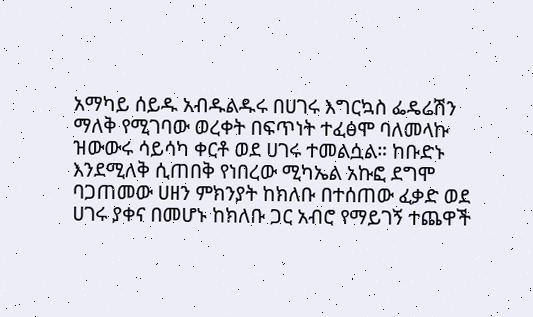አማካይ ሰይዱ አብዱልዱሩ በሀገሩ እግርኳስ ፌዴሬሽን ማለቅ የሚገባው ወረቀት በፍጥነት ተፈፅሞ ባለመላኩ ዝውውሩ ሳይሳካ ቀርቶ ወደ ሀገሩ ተመልሷል። ከቡድኑ እንደሚለቅ ሲጠበቅ የነበረው ሚካኤል አኩፎ ደግሞ ባጋጠመው ሀዘን ምክንያት ከክለቡ በተሰጠው ፈቃድ ወደ ሀገሩ ያቀና በመሆኑ ከክለቡ ጋር አብሮ የማይገኝ ተጨዋች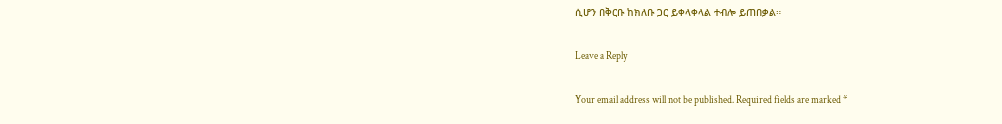ሲሆን በቅርቡ ከክለቡ ጋር ይቀላቀላል ተብሎ ይጠበቃል።

Leave a Reply

Your email address will not be published. Required fields are marked *